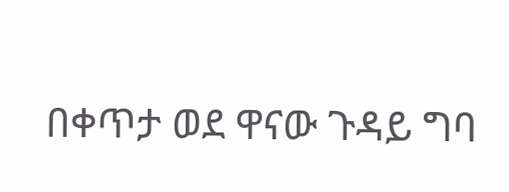በቀጥታ ወደ ዋናው ጉዳይ ግባ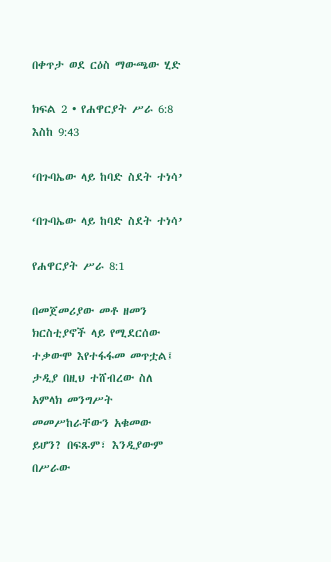በቀጥታ ወደ ርዕስ ማውጫው ሂድ

ክፍል 2 • የሐዋርያት ሥራ 6:8 እስከ 9:43

‘በጉባኤው ላይ ከባድ ስደት ተነሳ’

‘በጉባኤው ላይ ከባድ ስደት ተነሳ’

የሐዋርያት ሥራ 8:1

በመጀመሪያው መቶ ዘመን ክርስቲያኖች ላይ የሚደርሰው ተቃውሞ እየተፋፋመ መጥቷል፤ ታዲያ በዚህ ተሸብረው ስለ አምላክ መንግሥት መመሥከራቸውን አቁመው ይሆን? በፍጹም፣ እንዲያውም በሥራው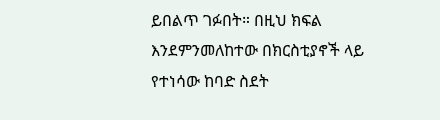ይበልጥ ገፉበት። በዚህ ክፍል እንደምንመለከተው በክርስቲያኖች ላይ የተነሳው ከባድ ስደት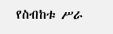የስብከቱ ሥራ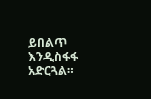ይበልጥ እንዲስፋፋ አድርጓል።